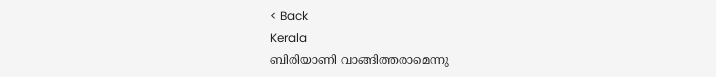< Back
Kerala
ബിരിയാണി വാങ്ങിത്തരാമെന്നു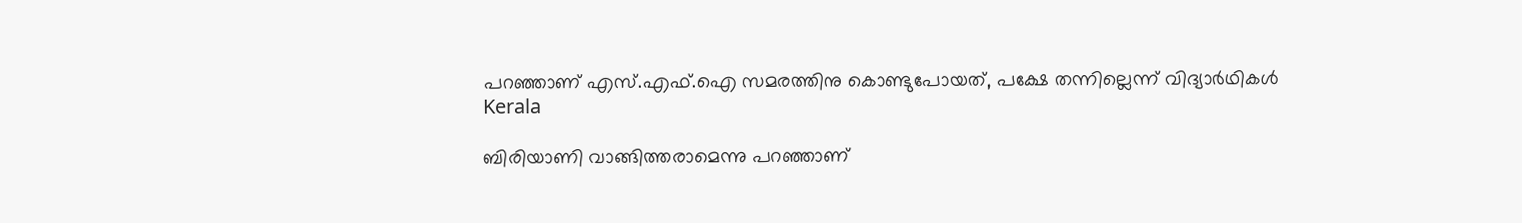പറഞ്ഞാണ് എസ്.എഫ്.ഐ സമരത്തിനു കൊണ്ടുപോയത്, പക്ഷേ തന്നില്ലെന്ന് വിദ്യാര്‍ഥികള്‍
Kerala

ബിരിയാണി വാങ്ങിത്തരാമെന്നു പറഞ്ഞാണ്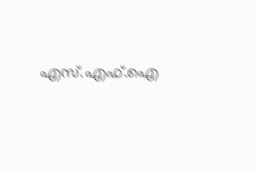എസ്.എഫ്.ഐ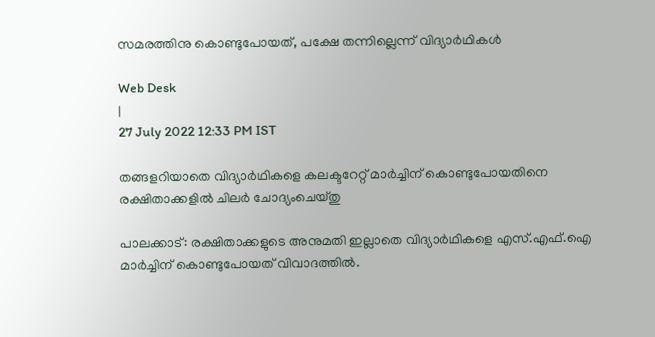സമരത്തിനു കൊണ്ടുപോയത്, പക്ഷേ തന്നില്ലെന്ന് വിദ്യാര്‍ഥികള്‍

Web Desk
|
27 July 2022 12:33 PM IST

തങ്ങളറിയാതെ വിദ്യാര്‍ഥികളെ കലക്ടറേറ്റ് മാർച്ചിന് കൊണ്ടുപോയതിനെ രക്ഷിതാക്കളിൽ ചിലർ ചോദ്യംചെയ്തു

പാലക്കാട്: രക്ഷിതാക്കളുടെ അനുമതി ഇല്ലാതെ വിദ്യാർഥികളെ എസ്.എഫ്.ഐ മാർച്ചിന് കൊണ്ടുപോയത് വിവാദത്തിൽ.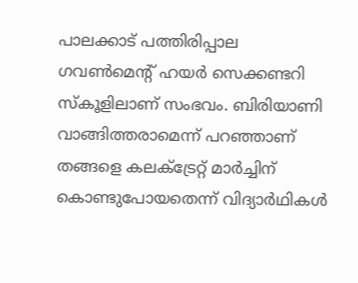പാലക്കാട് പത്തിരിപ്പാല ഗവൺമെന്‍റ് ഹയർ സെക്കണ്ടറി സ്കൂളിലാണ് സംഭവം. ബിരിയാണി വാങ്ങിത്തരാമെന്ന് പറഞ്ഞാണ് തങ്ങളെ കലക്ട്രേറ്റ് മാർച്ചിന് കൊണ്ടുപോയതെന്ന് വിദ്യാര്‍ഥികൾ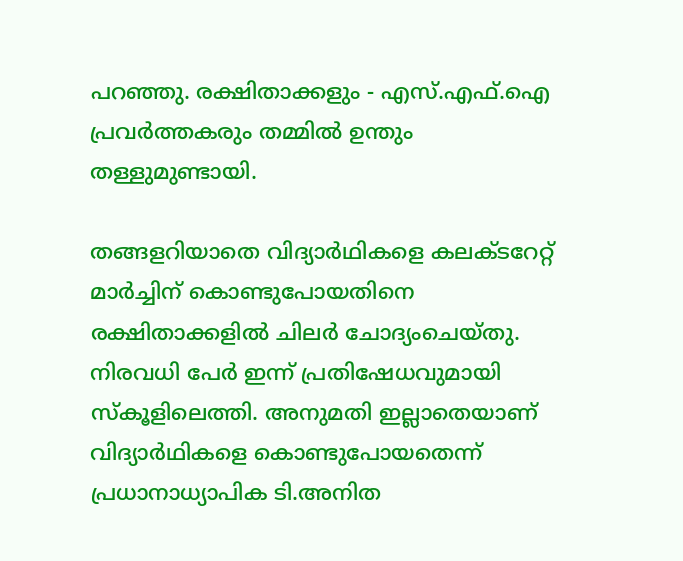പറഞ്ഞു. രക്ഷിതാക്കളും - എസ്.എഫ്.ഐ പ്രവർത്തകരും തമ്മിൽ ഉന്തും തള്ളുമുണ്ടായി.

തങ്ങളറിയാതെ വിദ്യാര്‍ഥികളെ കലക്ടറേറ്റ് മാർച്ചിന് കൊണ്ടുപോയതിനെ രക്ഷിതാക്കളിൽ ചിലർ ചോദ്യംചെയ്തു. നിരവധി പേർ ഇന്ന് പ്രതിഷേധവുമായി സ്കൂളിലെത്തി. അനുമതി ഇല്ലാതെയാണ് വിദ്യാര്‍ഥികളെ കൊണ്ടുപോയതെന്ന് പ്രധാനാധ്യാപിക ടി.അനിത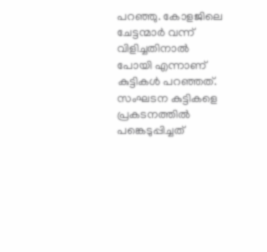പറഞ്ഞു. കോളജിലെ ചേട്ടന്മാർ വന്ന് വിളിച്ചതിനാൽ പോയി എന്നാണ് കുട്ടികൾ പറഞ്ഞത്. സംഘടന കുട്ടികളെ പ്രകടനത്തിൽ പങ്കെടുപ്പിച്ചത്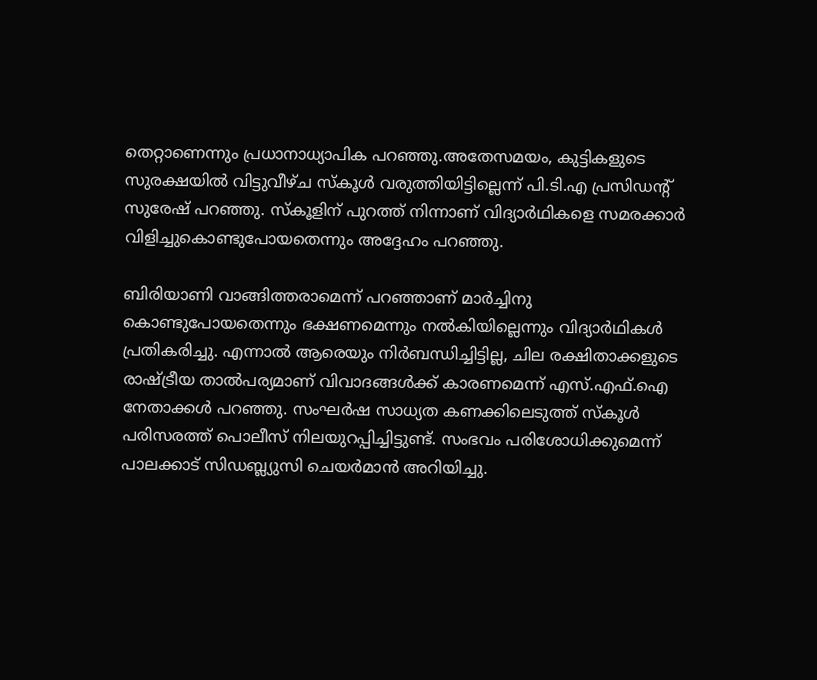തെറ്റാണെന്നും പ്രധാനാധ്യാപിക പറഞ്ഞു.അതേസമയം, കുട്ടികളുടെ സുരക്ഷയിൽ വിട്ടുവീഴ്ച സ്‌കൂൾ വരുത്തിയിട്ടില്ലെന്ന് പി.ടി.എ പ്രസിഡന്റ് സുരേഷ് പറഞ്ഞു. സ്‌കൂളിന് പുറത്ത് നിന്നാണ് വിദ്യാർഥികളെ സമരക്കാർ വിളിച്ചുകൊണ്ടുപോയതെന്നും അദ്ദേഹം പറഞ്ഞു.

ബിരിയാണി വാങ്ങിത്തരാമെന്ന് പറഞ്ഞാണ് മാര്‍ച്ചിനു കൊണ്ടുപോയതെന്നും ഭക്ഷണമെന്നും നൽകിയില്ലെന്നും വിദ്യാര്‍ഥികൾ പ്രതികരിച്ചു. എന്നാല്‍ ആരെയും നിർബന്ധിച്ചിട്ടില്ല, ചില രക്ഷിതാക്കളുടെ രാഷ്ട്രീയ താൽപര്യമാണ് വിവാദങ്ങൾക്ക് കാരണമെന്ന് എസ്.എഫ്.ഐ നേതാക്കൾ പറഞ്ഞു. സംഘർഷ സാധ്യത കണക്കിലെടുത്ത് സ്കൂൾ പരിസരത്ത് പൊലീസ് നിലയുറപ്പിച്ചിട്ടുണ്ട്. സംഭവം പരിശോധിക്കുമെന്ന് പാലക്കാട് സിഡബ്ല്യുസി ചെയർമാൻ അറിയിച്ചു.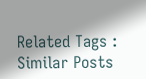Related Tags :
Similar Posts